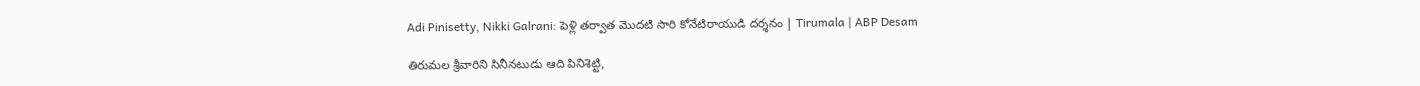Adi Pinisetty, Nikki Galrani: పెళ్లి తర్వాత మొదటి సారి కోనేటిరాయుడి దర్శనం | Tirumala | ABP Desam

తిరుమల శ్రీవారిని సినీనటుడు ఆది పినిశెట్టి,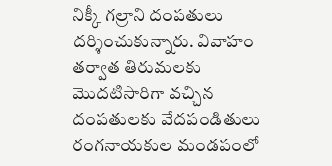నిక్కీ గల్రాని దంపతులు దర్శించుకున్నారు. వివాహం తర్వాత తిరుమలకు మొదటిసారిగా వచ్చిన దంపతులకు వేదపండితులు రంగనాయకుల మండపంలో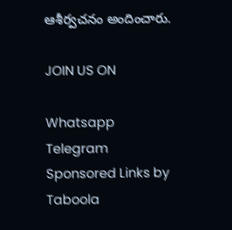ఆశీర్వచనం అందించారు.

JOIN US ON

Whatsapp
Telegram
Sponsored Links by Taboola